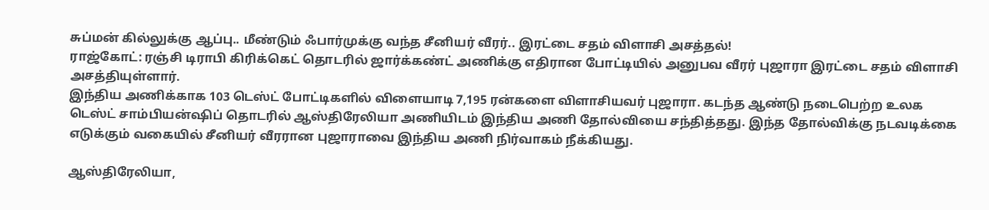சுப்மன் கில்லுக்கு ஆப்பு.. மீண்டும் ஃபார்முக்கு வந்த சீனியர் வீரர்.. இரட்டை சதம் விளாசி அசத்தல்!
ராஜ்கோட்: ரஞ்சி டிராபி கிரிக்கெட் தொடரில் ஜார்க்கண்ட் அணிக்கு எதிரான போட்டியில் அனுபவ வீரர் புஜாரா இரட்டை சதம் விளாசி அசத்தியுள்ளார்.
இந்திய அணிக்காக 103 டெஸ்ட் போட்டிகளில் விளையாடி 7,195 ரன்களை விளாசியவர் புஜாரா. கடந்த ஆண்டு நடைபெற்ற உலக டெஸ்ட் சாம்பியன்ஷிப் தொடரில் ஆஸ்திரேலியா அணியிடம் இந்திய அணி தோல்வியை சந்தித்தது. இந்த தோல்விக்கு நடவடிக்கை எடுக்கும் வகையில் சீனியர் வீரரான புஜாராவை இந்திய அணி நிர்வாகம் நீக்கியது.

ஆஸ்திரேலியா,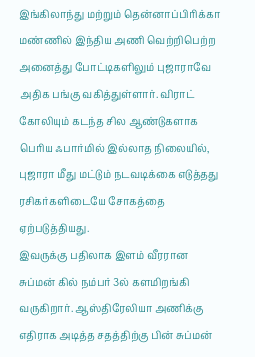இங்கிலாந்து மற்றும் தென்னாப்பிரிக்கா மண்ணில் இந்திய அணி வெற்றிபெற்ற அனைத்து போட்டிகளிலும் புஜாராவே அதிக பங்கு வகித்துள்ளார். விராட் கோலியும் கடந்த சில ஆண்டுகளாக பெரிய ஃபார்மில் இல்லாத நிலையில், புஜாரா மீது மட்டும் நடவடிக்கை எடுத்தது ரசிகர்களிடையே சோகத்தை ஏற்படுத்தியது.
இவருக்கு பதிலாக இளம் வீரரான சுப்மன் கில் நம்பர் 3ல் களமிறங்கி வருகிறார். ஆஸ்திரேலியா அணிக்கு எதிராக அடித்த சதத்திற்கு பின் சுப்மன்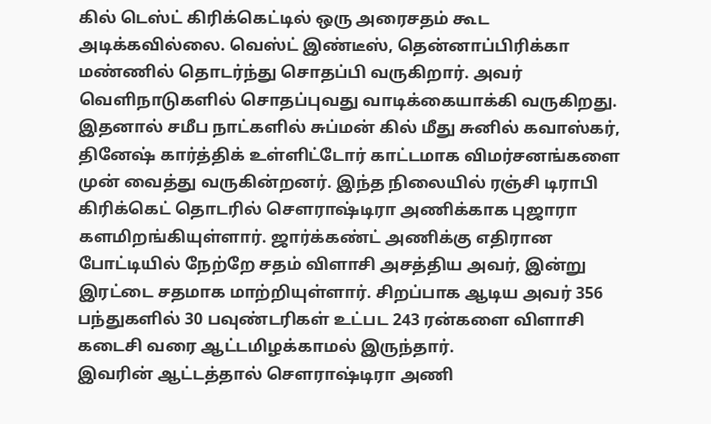கில் டெஸ்ட் கிரிக்கெட்டில் ஒரு அரைசதம் கூட அடிக்கவில்லை. வெஸ்ட் இண்டீஸ், தென்னாப்பிரிக்கா மண்ணில் தொடர்ந்து சொதப்பி வருகிறார். அவர் வெளிநாடுகளில் சொதப்புவது வாடிக்கையாக்கி வருகிறது.
இதனால் சமீப நாட்களில் சுப்மன் கில் மீது சுனில் கவாஸ்கர், தினேஷ் கார்த்திக் உள்ளிட்டோர் காட்டமாக விமர்சனங்களை முன் வைத்து வருகின்றனர். இந்த நிலையில் ரஞ்சி டிராபி கிரிக்கெட் தொடரில் செளராஷ்டிரா அணிக்காக புஜாரா களமிறங்கியுள்ளார். ஜார்க்கண்ட் அணிக்கு எதிரான போட்டியில் நேற்றே சதம் விளாசி அசத்திய அவர், இன்று இரட்டை சதமாக மாற்றியுள்ளார். சிறப்பாக ஆடிய அவர் 356 பந்துகளில் 30 பவுண்டரிகள் உட்பட 243 ரன்களை விளாசி கடைசி வரை ஆட்டமிழக்காமல் இருந்தார்.
இவரின் ஆட்டத்தால் செளராஷ்டிரா அணி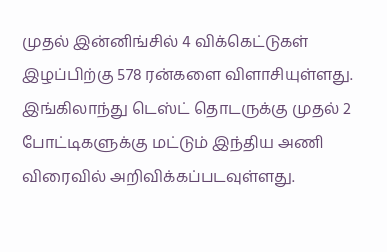முதல் இன்னிங்சில் 4 விக்கெட்டுகள் இழப்பிற்கு 578 ரன்களை விளாசியுள்ளது. இங்கிலாந்து டெஸ்ட் தொடருக்கு முதல் 2 போட்டிகளுக்கு மட்டும் இந்திய அணி விரைவில் அறிவிக்கப்படவுள்ளது.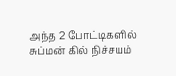அந்த 2 போட்டிகளில் சுப்மன் கில் நிச்சயம்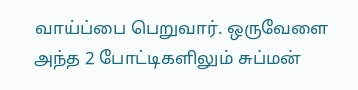வாய்ப்பை பெறுவார். ஒருவேளை அந்த 2 போட்டிகளிலும் சுப்மன்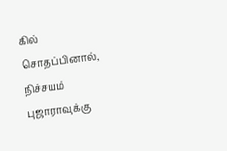கில் சொதப்பினால், நிச்சயம் புஜாராவுக்கு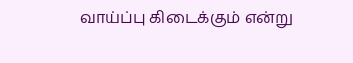வாய்ப்பு கிடைக்கும் என்று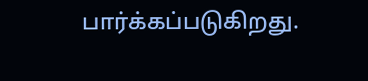பார்க்கப்படுகிறது.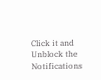Click it and Unblock the Notifications